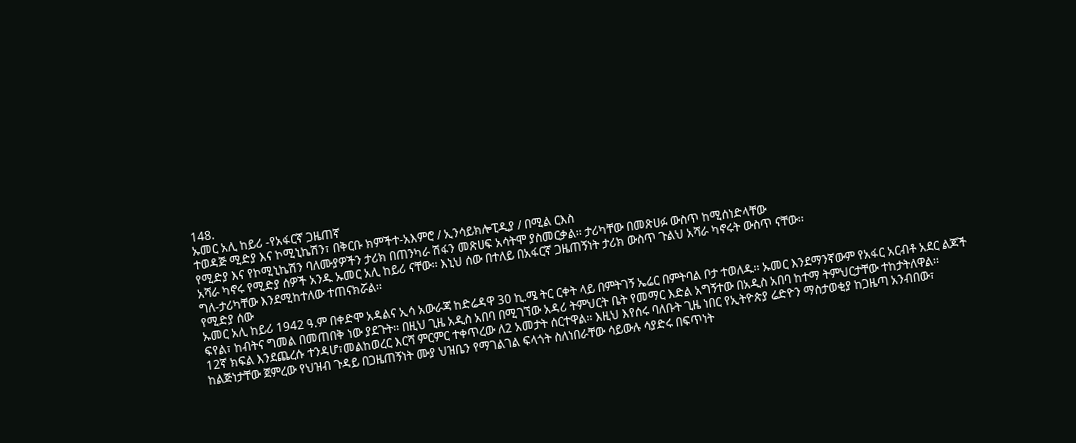148.
ኡመር አሊ ከይሪ -የአፋርኛ ጋዜጠኛ
ተወዳጅ ሚድያ እና ኮሚኒኬሽን፣ በቅርቡ ክምችተ-አእምሮ / ኢንሳይክሎፒዲያ / በሚል ርእስ
የሚድያ እና የኮሚኒኬሽን ባለሙያዎችን ታሪክ በጠንካራ ሽፋን መጽሀፍ አሳትሞ ያስመርቃል፡፡ ታሪካቸው በመጽሀፉ ውስጥ ከሚሰነድላቸው
አሻራ ካኖሩ የሚድያ ሰዎች አንዱ ኡመር አሊ ከይሪ ናቸው፡፡ እኒህ ሰው በተለይ በአፋርኛ ጋዜጠኝነት ታሪክ ውስጥ ጉልህ አሻራ ካኖሩት ውስጥ ናቸው፡፡
ግለ-ታሪካቸው እንደሚከተለው ተጠናክሯል፡፡
የሚድያ ሰው
ኡመር አሊ ከይሪ 1942 ዓ.ም በቀድሞ አዳልና ኢሳ አውራጃ ከድሬዳዋ 30 ኪ.ሜ ትር ርቀት ላይ በምትገኝ ኤሬር በምትባል ቦታ ተወለዱ፡፡ ኡመር እንደማንኛውም የአፋር አርብቶ አደር ልጆች ፍየል፣ ከብትና ግመል በመጠበቅ ነው ያደጉት፡፡ በዚህ ጊዜ አዲስ አበባ በሚገኘው አዳሪ ትምህርት ቤት የመማር እድል አግኝተው በአዲስ አበባ ከተማ ትምህርታቸው ተከታትለዋል፡፡
12ኛ ክፍል እንደጨረሱ ተንዳሆ፣መልከወረር እርሻ ምርምር ተቀጥረው ለ2 አመታት ሰርተዋል፡፡ እዚህ እየሰሩ ባለቡት ጊዜ ነበር የኢትዮጵያ ሬድዮን ማስታወቂያ ከጋዜጣ አንብበው፣ ከልጅነታቸው ጀምረው የህዝብ ጉዳይ በጋዜጠኝነት ሙያ ህዝቤን የማገልገል ፍላጎት ስለነበራቸው ሳይውሉ ሳያድሩ በፍጥነት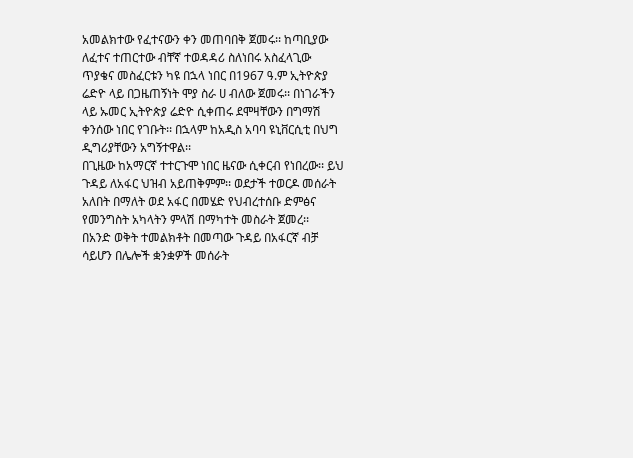አመልክተው የፈተናውን ቀን መጠባበቅ ጀመሩ፡፡ ከጣቢያው ለፈተና ተጠርተው ብቸኛ ተወዳዳሪ ስለነበሩ አስፈላጊው ጥያቄና መስፈርቱን ካዩ በኋላ ነበር በ1967 ዓ.ም ኢትዮጵያ ሬድዮ ላይ በጋዜጠኝነት ሞያ ስራ ሀ ብለው ጀመሩ፡፡ በነገራችን ላይ ኡመር ኢትዮጵያ ሬድዮ ሲቀጠሩ ደሞዛቸውን በግማሽ ቀንሰው ነበር የገቡት፡፡ በኋላም ከአዲስ አባባ ዩኒቨርሲቲ በህግ ዲግሪያቸውን አግኝተዋል፡፡
በጊዜው ከአማርኛ ተተርጉሞ ነበር ዜናው ሲቀርብ የነበረው፡፡ ይህ ጉዳይ ለአፋር ህዝብ አይጠቅምም፡፡ ወደታች ተወርዶ መሰራት አለበት በማለት ወደ አፋር በመሄድ የህብረተሰቡ ድምፅና የመንግስት አካላትን ምላሽ በማካተት መስራት ጀመረ፡፡
በአንድ ወቅት ተመልክቶት በመጣው ጉዳይ በአፋርኛ ብቻ ሳይሆን በሌሎች ቋንቋዎች መሰራት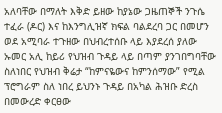አለባቸው በማለት እቅድ ይዘው ከያኔው ጋዜጠኞች ንጉሴ ተፈራ (ዶር) እና ከእንግሊዝኛ ክፍል ባልደረባ ጋር በመሆን ወደ አሚባራ ተጉዘው በህብረተሰቡ ላይ እያደረሰ ያለው ኡመር አሊ ከይሪ የህዝብ ጉዳይ ላይ በጣም ያንገበግባቸው ስለነበር የህዝብ ቅሬታ “ከምናዬውና ከምንሰማው” የሚል ፕሮግራም ስለ ነበረ ይህንኑ ጉዳይ በአካል ሕዝቡ ድረስ በመውረድ ቀርፀው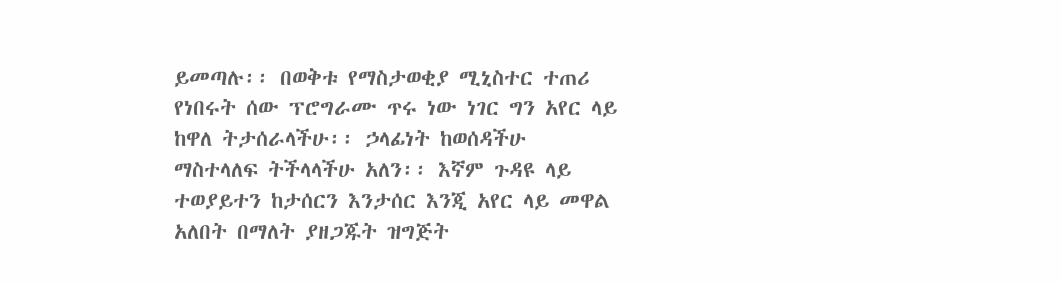ይመጣሉ፡፡ በወቅቱ የማስታወቂያ ሚኒስተር ተጠሪ የነበሩት ሰው ፕሮግራሙ ጥሩ ነው ነገር ግን አየር ላይ ከዋለ ትታሰራላችሁ፡፡ ኃላፊነት ከወሰዳችሁ ማስተላለፍ ትችላላችሁ አለን፡፡ እኛም ጉዳዩ ላይ ተወያይተን ከታሰርን እንታሰር እንጂ አየር ላይ መዋል አለበት በማለት ያዘጋጁት ዝግጅት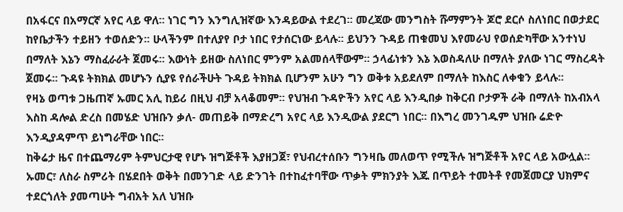በአፋርና በአማርኛ አየር ላይ ዋለ፡፡ ነገር ግን እንግሊዝኛው እንዳይውል ተደረገ፡፡ መረጃው መንግስት ሹማምንት ጆሮ ደርሶ ስለነበር በወታደር ከየቤታችን ተይዘን ተወሰድን፡፡ ሁላችንም በተለያየ ቦታ ነበር የታሰርነው ይላሉ፡፡ ይህንን ጉዳይ ጠቁመህ እየመራህ የወሰድካቸው አንተነህ በማለት እኔን ማስፈራራት ጀመሩ፡፡ እውነት ይዘው ስለነበር ምንም አልመሰላቸውም፡፡ ኃላፊነቱን እኔ እወስዳለሁ በማለት ያለው ነገር ማስረዳት ጀመሩ፡፡ ጉዳዩ ትክክል መሆኑን ሲያዩ የሰራችሁት ጉዳይ ትክክል ቢሆንም አሁን ግን ወቅቱ አይደለም በማለት ከእስር ለቀቁን ይላሉ፡፡
የዛኔ ወጣቱ ጋዜጠኛ ኡመር አሊ ከይሪ በዚህ ብቻ አላቆመም፡፡ የህዝብ ጉዳዮችን አየር ላይ እንዲበቃ ከቅርብ ቦታዎች ራቅ በማለት ከአብአላ እስከ ዳሎል ድረስ በመሄድ ህዝቡን ቃለ- መጠይቅ በማድረግ አየር ላይ እንዲውል ያደርግ ነበር፡፡ በእግረ መንገዱም ህዝቡ ሬድዮ እንዲያዳምጥ ይነግራቸው ነበር፡፡
ከቅሬታ ዜና በተጨማሪም ትምህርታዊ የሆኑ ዝግጅቶች እያዘጋጀ፣ የህብረተሰቡን ግንዛቤ መለወጥ የሚችሉ ዝግጅቶች አየር ላይ አውሏል፡፡
ኡመር፣ ለስራ ስምሪት በሄደበት ወቅት በመንገድ ላይ ድንገት በተከፈተባቸው ጥቃት ምክንያት እጁ በጥይት ተመትቶ የመጀመርያ ህክምና ተደርጎለት ያመጣሁት ግብአት አለ ህዝቡ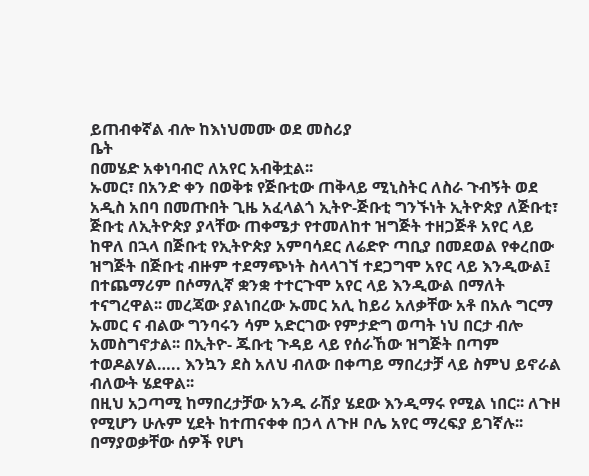ይጠብቀኛል ብሎ ከእነህመሙ ወደ መስሪያ
ቤት
በመሄድ አቀነባብሮ ለአየር አብቅቷል፡፡
ኡመር፣ በአንድ ቀን በወቅቱ የጅቡቲው ጠቅላይ ሚኒስትር ለስራ ጉብኝት ወደ አዲስ አበባ በመጡበት ጊዜ አፈላልጎ ኢትዮ-ጅቡቲ ግንኙነት ኢትዮጵያ ለጅቡቲ፣ ጅቡቲ ለኢትዮጵያ ያላቸው ጠቀሜታ የተመለከተ ዝግጅት ተዘጋጅቶ አየር ላይ ከዋለ በኋላ በጅቡቲ የኢትዮጵያ አምባሳደር ለሬድዮ ጣቢያ በመደወል የቀረበው ዝግጅት በጅቡቲ ብዙም ተደማጭነት ስላላገኘ ተደጋግሞ አየር ላይ እንዲውል፤ በተጨማሪም በሶማሊኛ ቋንቋ ተተርጉሞ አየር ላይ እንዲውል በማለት ተናግረዋል፡፡ መረጃው ያልነበረው ኡመር አሊ ከይሪ አለቃቸው አቶ በአሉ ግርማ ኡመር ና ብልው ግንባሩን ሳም አድርገው የምታድግ ወጣት ነህ በርታ ብሎ አመስግኖታል፡፡ በኢትዮ- ጁቡቲ ጉዳይ ላይ የሰራኸው ዝግጅት በጣም ተወዶልሃል….. እንኳን ደስ አለህ ብለው በቀጣይ ማበረታቻ ላይ ስምህ ይኖራል ብለውት ሄደዋል፡፡
በዚህ አጋጣሚ ከማበረታቻው አንዱ ራሽያ ሄደው እንዲማሩ የሚል ነበር፡፡ ለጉዞ የሚሆን ሁሉም ሂደት ከተጠናቀቀ በኃላ ለጉዞ ቦሌ አየር ማረፍያ ይገኛሉ፡፡ በማያወቃቸው ሰዎች የሆነ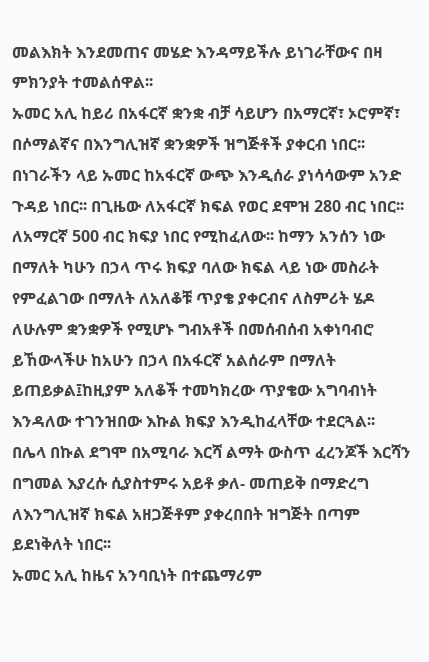መልእክት እንደመጠና መሄድ እንዳማይችሉ ይነገራቸውና በዛ ምክንያት ተመልሰዋል፡፡
ኡመር አሊ ከይሪ በአፋርኛ ቋንቋ ብቻ ሳይሆን በአማርኛ፣ ኦሮምኛ፣ በሶማልኛና በእንግሊዝኛ ቋንቋዎች ዝግጅቶች ያቀርብ ነበር፡፡ በነገራችን ላይ ኡመር ከአፋርኛ ውጭ እንዲሰራ ያነሳሳውም አንድ ጉዳይ ነበር፡፡ በጊዜው ለአፋርኛ ክፍል የወር ደሞዝ 280 ብር ነበር፡፡ ለአማርኛ 500 ብር ክፍያ ነበር የሚከፈለው፡፡ ከማን አንሰን ነው በማለት ካሁን በኃላ ጥሩ ክፍያ ባለው ክፍል ላይ ነው መስራት የምፈልገው በማለት ለአለቆቹ ጥያቄ ያቀርብና ለስምሪት ሄዶ ለሁሉም ቋንቋዎች የሚሆኑ ግብአቶች በመሰብሰብ አቀነባብሮ ይኸውላችሁ ከአሁን በኃላ በአፋርኛ አልሰራም በማለት ይጠይቃል፤ከዚያም አለቆች ተመካክረው ጥያቄው አግባብነት እንዳለው ተገንዝበው እኩል ክፍያ እንዲከፈላቸው ተደርጓል፡፡
በሌላ በኩል ደግሞ በአሚባራ እርሻ ልማት ውስጥ ፈረንጆች እርሻን በግመል እያረሱ ሲያስተምሩ አይቶ ቃለ- መጠይቅ በማድረግ ለእንግሊዝኛ ክፍል አዘጋጅቶም ያቀረበበት ዝግጅት በጣም ይደነቅለት ነበር፡፡
ኡመር አሊ ከዜና አንባቢነት በተጨማሪም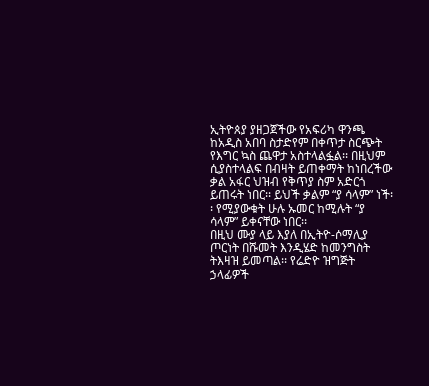ኢትዮጰያ ያዘጋጀችው የአፍሪካ ዋንጫ ከአዲስ አበባ ስታድየም በቀጥታ ስርጭት የእግር ኳስ ጨዋታ አስተላልፏል፡፡ በዚህም ሲያስተላልፍ በብዛት ይጠቀማት ከነበረችው ቃል አፋር ህዝብ የቅጥያ ስም አድርጎ ይጠሩት ነበር፡፡ ይህች ቃልም “ያ ሳላም” ነች፡፡ የሚያውቁት ሁሉ ኡመር ከሚሉት “ያ ሳላም” ይቀናቸው ነበር፡፡
በዚህ ሙያ ላይ እያለ በኢትዮ-ሶማሊያ ጦርነት በሹመት እንዲሄድ ከመንግስት ትእዛዝ ይመጣል፡፡ የሬድዮ ዝግጅት ኃላፊዎች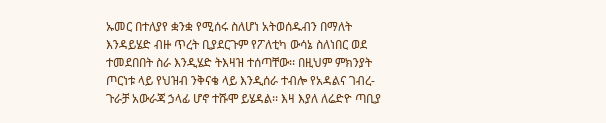ኡመር በተለያየ ቋንቋ የሚሰሩ ስለሆነ አትወሰዱብን በማለት እንዳይሄድ ብዙ ጥረት ቢያደርጉም የፖለቲካ ውሳኔ ስለነበር ወደ ተመደበበት ስራ እንዲሄድ ትእዛዝ ተሰጣቸው፡፡ በዚህም ምክንያት ጦርነቱ ላይ የህዝብ ንቅናቄ ላይ እንዲሰራ ተብሎ የአዳልና ገብረ-ጉራቻ አውራጃ ኃላፊ ሆኖ ተሹሞ ይሄዳል፡፡ እዛ እያለ ለሬድዮ ጣቢያ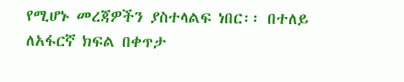የሚሆኑ መረጃዎችን ያስተላልፍ ነበር፡፡ በተለይ ለአፋርኛ ክፍል በቀጥታ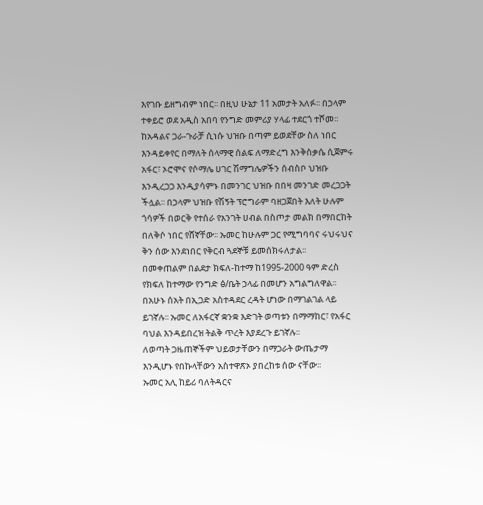እየገቡ ይዘግብም ነበር፡፡ በዚህ ሁኔታ 11 አመታት አለፉ፡፡ በኃላም ተቀይሮ ወደ አዲስ አበባ የንግድ መምሪያ ሃላፊ ተደርጎ ተሾመ፡፡ ከአዳልና ጋራ-ጉራቻ ሲነሱ ህዝቡ በጣም ይወደቸው ስለ ነበር እንዳይቀየር በማለት ሰላማዊ ሰልፍ ለማድረግ እንቅስቃሴ ሲጀምሩ አፋር፣ ኦሮሞና የሶማሌ ሀገር ሽማግሌዎችን ሰብስቦ ህዝቡ እንዲረጋጋ እንዲያሳምኑ በመንገር ህዝቡ በበዛ መንገድ መረጋጋት ችሏል፡፡ በኃላም ህዝቡ የሽኝት ፕሮግራም ባዘጋጀበት እለት ሁሉም ጎሳዎች በወርቅ የተሰራ የአንገት ሀብል በስጦታ መልክ በማበርከት በለቅሶ ነበር የሸኛቸው፡፡ ኡመር ከሁሉም ጋር የሚግባባና ሩህሩህና ቅን ሰው እንደነበር የቅርብ ጓደኞቹ ይመሰክሩለታል፡፡
በመቀጠልም በልደታ ክፍለ-ከተማ ከ1995-2000 ዓም ድረስ የክፍለ ከተማው የንግድ ፅ/ቤት ኃላፊ በመሆን አግልግለዋል፡፡
በአሁኑ ሰአት በኢጋድ አስተዳደር ረዳት ሆነው በማገልገል ላይ ይገኛሉ፡፡ ኡመር ለአፋርኛ ቋንቋ እድገት ወጣቱን በማማከር፣ የአፋር ባህል እንዳይበረዝ ትልቅ ጥረት እያደረጉ ይገኛሉ፡፡
ለወጣት ጋዜጠኞችም ህይወታቸውን በማጋራት ውጤታማ እንዲሆኑ የበኩላቸውን አስተዋጽኦ ያበረከቱ ሰው ናቸው፡፡
ኡመር አሊ ከይሪ ባለትዳርና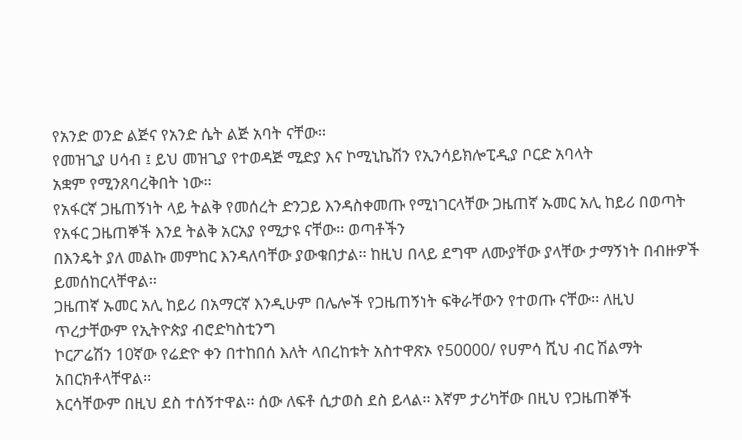የአንድ ወንድ ልጅና የአንድ ሴት ልጅ አባት ናቸው፡፡
የመዝጊያ ሀሳብ ፤ ይህ መዝጊያ የተወዳጅ ሚድያ እና ኮሚኒኬሽን የኢንሳይክሎፒዲያ ቦርድ አባላት
አቋም የሚንጸባረቅበት ነው፡፡
የአፋርኛ ጋዜጠኝነት ላይ ትልቅ የመሰረት ድንጋይ እንዳስቀመጡ የሚነገርላቸው ጋዜጠኛ ኡመር አሊ ከይሪ በወጣት የአፋር ጋዜጠኞች እንደ ትልቅ አርአያ የሚታዩ ናቸው፡፡ ወጣቶችን
በእንዴት ያለ መልኩ መምከር እንዳለባቸው ያውቁበታል፡፡ ከዚህ በላይ ደግሞ ለሙያቸው ያላቸው ታማኝነት በብዙዎች ይመሰከርላቸዋል፡፡
ጋዜጠኛ ኡመር አሊ ከይሪ በአማርኛ እንዲሁም በሌሎች የጋዜጠኝነት ፍቅራቸውን የተወጡ ናቸው፡፡ ለዚህ ጥረታቸውም የኢትዮጵያ ብሮድካስቲንግ
ኮርፖሬሽን 10ኛው የሬድዮ ቀን በተከበሰ እለት ላበረከቱት አስተዋጽኦ የ50000/ የሀምሳ ሺህ ብር ሽልማት አበርክቶላቸዋል፡፡
እርሳቸውም በዚህ ደስ ተሰኝተዋል፡፡ ሰው ለፍቶ ሲታወስ ደስ ይላል፡፡ እኛም ታሪካቸው በዚህ የጋዜጠኞች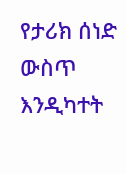የታሪክ ሰነድ ውስጥ እንዲካተት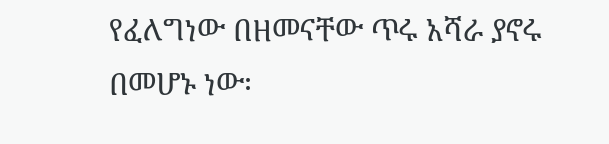የፈለግነው በዘመናቸው ጥሩ አሻራ ያኖሩ በመሆኑ ነው፡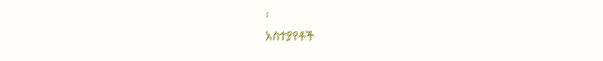፡
አስተያየቶች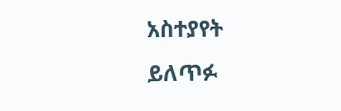አስተያየት ይለጥፉ